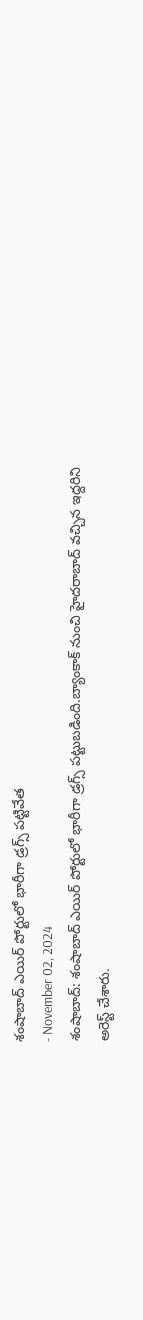శంషాబాద్ ఎయిర్ పోర్టులో భారీగా డ్రగ్స్ పట్టివేత
- November 02, 2024
శంషాబాద్: శంషాబాద్ ఎయిర్ పోర్టులో భారీగా డ్రగ్స్ పట్టుబడింది.బ్యాంకాక్ నుంచి హైదరాబాద్ వచ్చిన ఇద్దరిని అరెస్ట్ చేశారు.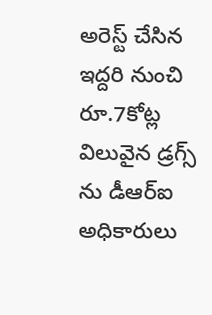అరెస్ట్ చేసిన ఇద్దరి నుంచి రూ.7కోట్ల విలువైన డ్రగ్స్ ను డీఆర్ఐ అధికారులు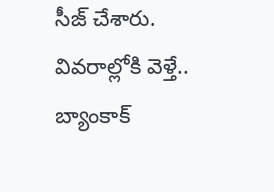సీజ్ చేశారు.
వివరాల్లోకి వెళ్తే.. బ్యాంకాక్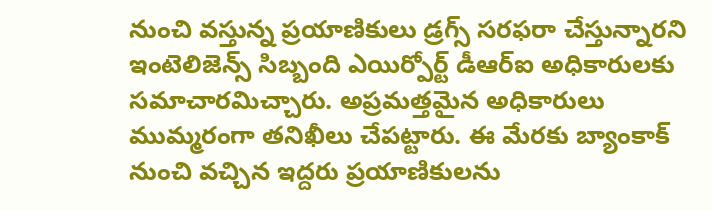నుంచి వస్తున్న ప్రయాణికులు డ్రగ్స్ సరఫరా చేస్తున్నారని ఇంటెలిజెన్స్ సిబ్బంది ఎయిర్పోర్ట్ డీఆర్ఐ అధికారులకు సమాచారమిచ్చారు. అప్రమత్తమైన అధికారులు ముమ్మరంగా తనిఖీలు చేపట్టారు. ఈ మేరకు బ్యాంకాక్ నుంచి వచ్చిన ఇద్దరు ప్రయాణికులను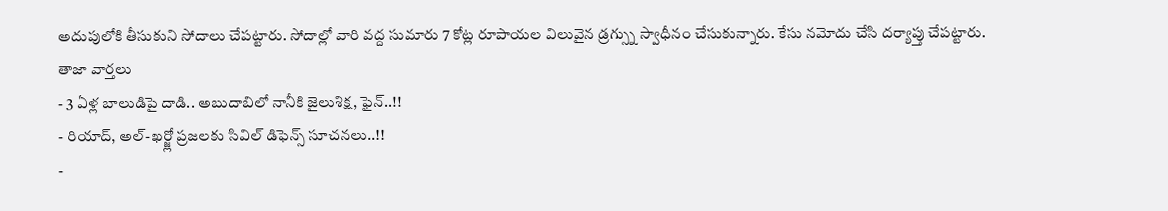అదుపులోకి తీసుకుని సోదాలు చేపట్టారు. సోదాల్లో వారి వద్ద సుమారు 7 కోట్ల రూపాయల విలువైన డ్రగ్స్ను స్వాధీనం చేసుకున్నారు. కేసు నమోదు చేసి దర్యాప్తు చేపట్టారు.
తాజా వార్తలు
- 3 ఏళ్ల బాలుడిపై దాడి.. అబుదాబిలో నానీకి జైలుశిక్ష, ఫైన్..!!
- రియాద్, అల్-ఖర్జ్లో ప్రజలకు సివిల్ డిఫెన్స్ సూచనలు..!!
-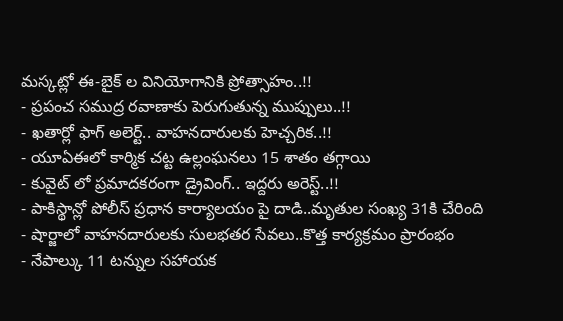మస్కట్లో ఈ-బైక్ ల వినియోగానికి ప్రోత్సాహం..!!
- ప్రపంచ సముద్ర రవాణాకు పెరుగుతున్న ముప్పులు..!!
- ఖతార్లో ఫాగ్ అలెర్ట్.. వాహనదారులకు హెచ్చరిక..!!
- యూఏఈలో కార్మిక చట్ట ఉల్లంఘనలు 15 శాతం తగ్గాయి
- కువైట్ లో ప్రమాదకరంగా డ్రైవింగ్.. ఇద్దరు అరెస్ట్..!!
- పాకిస్థాన్లో పోలీస్ ప్రధాన కార్యాలయం పై దాడి..మృతుల సంఖ్య 31కి చేరింది
- షార్జాలో వాహనదారులకు సులభతర సేవలు..కొత్త కార్యక్రమం ప్రారంభం
- నేపాల్కు 11 టన్నుల సహాయక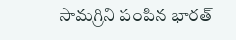సామగ్రిని పంపిన భారత్